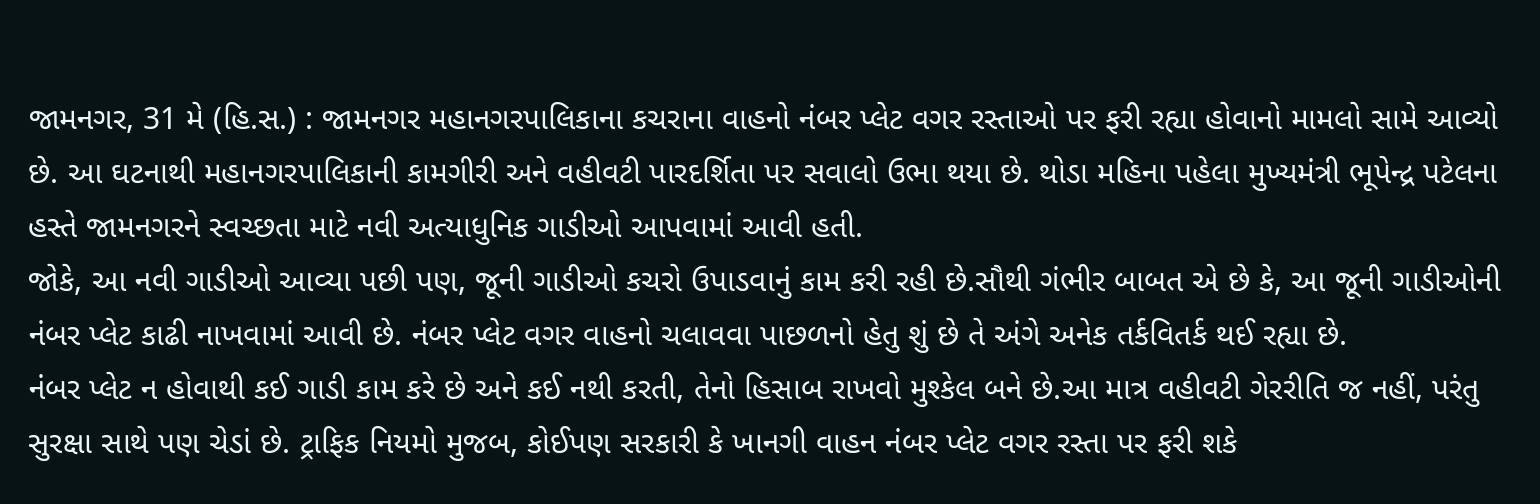જામનગર, 31 મે (હિ.સ.) : જામનગર મહાનગરપાલિકાના કચરાના વાહનો નંબર પ્લેટ વગર રસ્તાઓ પર ફરી રહ્યા હોવાનો મામલો સામે આવ્યો છે. આ ઘટનાથી મહાનગરપાલિકાની કામગીરી અને વહીવટી પારદર્શિતા પર સવાલો ઉભા થયા છે. થોડા મહિના પહેલા મુખ્યમંત્રી ભૂપેન્દ્ર પટેલના હસ્તે જામનગરને સ્વચ્છતા માટે નવી અત્યાધુનિક ગાડીઓ આપવામાં આવી હતી.
જોકે, આ નવી ગાડીઓ આવ્યા પછી પણ, જૂની ગાડીઓ કચરો ઉપાડવાનું કામ કરી રહી છે.સૌથી ગંભીર બાબત એ છે કે, આ જૂની ગાડીઓની નંબર પ્લેટ કાઢી નાખવામાં આવી છે. નંબર પ્લેટ વગર વાહનો ચલાવવા પાછળનો હેતુ શું છે તે અંગે અનેક તર્કવિતર્ક થઈ રહ્યા છે.
નંબર પ્લેટ ન હોવાથી કઈ ગાડી કામ કરે છે અને કઈ નથી કરતી, તેનો હિસાબ રાખવો મુશ્કેલ બને છે.આ માત્ર વહીવટી ગેરરીતિ જ નહીં, પરંતુ સુરક્ષા સાથે પણ ચેડાં છે. ટ્રાફિક નિયમો મુજબ, કોઈપણ સરકારી કે ખાનગી વાહન નંબર પ્લેટ વગર રસ્તા પર ફરી શકે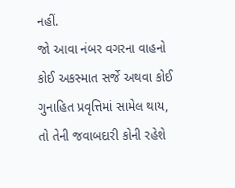નહીં.
જો આવા નંબર વગરના વાહનો કોઈ અકસ્માત સર્જે અથવા કોઈ ગુનાહિત પ્રવૃત્તિમાં સામેલ થાય, તો તેની જવાબદારી કોની રહેશે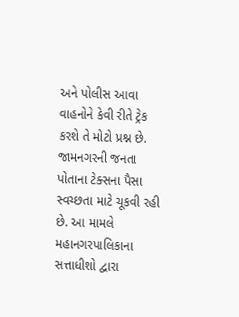અને પોલીસ આવા વાહનોને કેવી રીતે ટ્રેક કરશે તે મોટો પ્રશ્ન છે.
જામનગરની જનતા પોતાના ટેક્સના પૈસા સ્વચ્છતા માટે ચૂકવી રહી છે. આ મામલે મહાનગરપાલિકાના સત્તાધીશો દ્વારા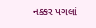નક્કર પગલાં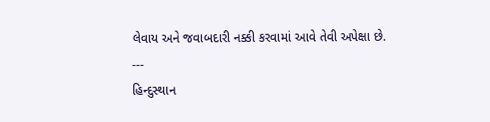લેવાય અને જવાબદારી નક્કી કરવામાં આવે તેવી અપેક્ષા છે.
---
હિન્દુસ્થાન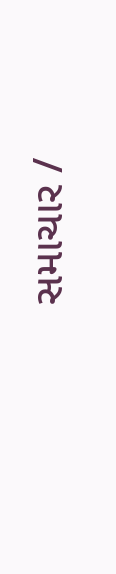સમાચાર /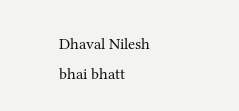Dhaval Nilesh bhai bhatt